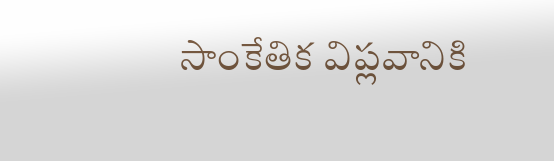సాంకేతిక విప్లవానికి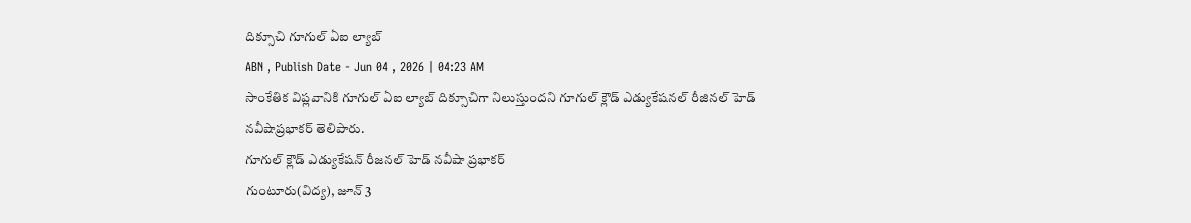దిక్సూచి గూగుల్ ఏఐ ల్యాబ్
ABN , Publish Date - Jun 04 , 2026 | 04:23 AM
సాంకేతిక విప్లవానికి గూగుల్ ఏఐ ల్యాబ్ దిక్సూచిగా నిలుస్తుందని గూగుల్ క్లౌడ్ ఎడ్యుకేషనల్ రీజినల్ హెడ్ నవీషాప్రభాకర్ తెలిపారు.
గూగుల్ క్లౌడ్ ఎడ్యుకేషన్ రీజనల్ హెడ్ నవీషా ప్రభాకర్
గుంటూరు(విద్య), జూన్ 3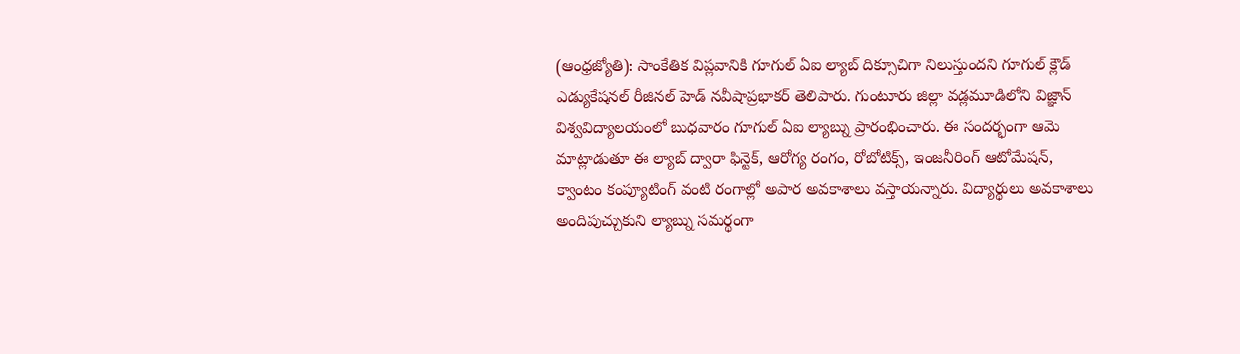(ఆంధ్రజ్యోతి): సాంకేతిక విప్లవానికి గూగుల్ ఏఐ ల్యాబ్ దిక్సూచిగా నిలుస్తుందని గూగుల్ క్లౌడ్ ఎడ్యుకేషనల్ రీజినల్ హెడ్ నవీషాప్రభాకర్ తెలిపారు. గుంటూరు జిల్లా వడ్లమూడిలోని విజ్ఞాన్ విశ్వవిద్యాలయంలో బుధవారం గూగుల్ ఏఐ ల్యాబ్ను ప్రారంభించారు. ఈ సందర్భంగా ఆమె మాట్లాడుతూ ఈ ల్యాబ్ ద్వారా ఫిన్టెక్, ఆరోగ్య రంగం, రోబోటిక్స్, ఇంజనీరింగ్ ఆటోమేషన్, క్వాంటం కంప్యూటింగ్ వంటి రంగాల్లో అపార అవకాశాలు వస్తాయన్నారు. విద్యార్థులు అవకాశాలు అందిపుచ్చుకుని ల్యాబ్ను సమర్థంగా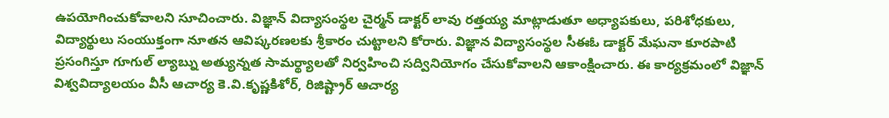ఉపయోగించుకోవాలని సూచించారు. విజ్ఞాన్ విద్యాసంస్థల చైర్మన్ డాక్టర్ లావు రత్తయ్య మాట్లాడుతూ అధ్యాపకులు, పరిశోధకులు, విద్యార్థులు సంయుక్తంగా నూతన ఆవిష్కరణలకు శ్రీకారం చుట్టాలని కోరారు. విజ్ఞాన విద్యాసంస్థల సీఈఓ డాక్టర్ మేఘనా కూరపాటి ప్రసంగిస్తూ గూగుల్ ల్యాబ్ను అత్యున్నత సామర్థ్యాలతో నిర్వహించి సద్వినియోగం చేసుకోవాలని ఆకాంక్షించారు. ఈ కార్యక్రమంలో విజ్ఞాన్ విశ్వవిద్యాలయం వీసీ ఆచార్య కె.వి.కృష్ణకిశోర్, రిజిష్ట్రార్ ఆచార్య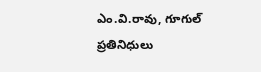ఎం.వి.రావు, గూగుల్ ప్రతినిధులు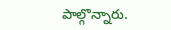పాల్గొన్నారు.